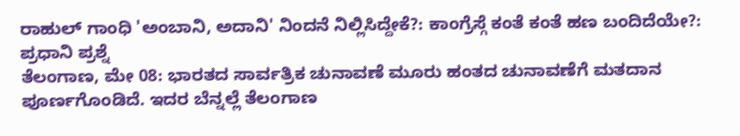ರಾಹುಲ್ ಗಾಂಧಿ 'ಅಂಬಾನಿ, ಅದಾನಿ' ನಿಂದನೆ ನಿಲ್ಲಿಸಿದ್ದೇಕೆ?: ಕಾಂಗ್ರೆಸ್ಗೆ ಕಂತೆ ಕಂತೆ ಹಣ ಬಂದಿದೆಯೇ?: ಪ್ರಧಾನಿ ಪ್ರಶ್ನೆ
ತೆಲಂಗಾಣ, ಮೇ 08: ಭಾರತದ ಸಾರ್ವತ್ರಿಕ ಚುನಾವಣೆ ಮೂರು ಹಂತದ ಚುನಾವಣೆಗೆ ಮತದಾನ ಪೂರ್ಣಗೊಂಡಿದೆ. ಇದರ ಬೆನ್ನಲ್ಲೆ ತೆಲಂಗಾಣ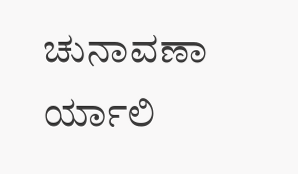ಚುನಾವಣಾ ರ್ಯಾಲಿ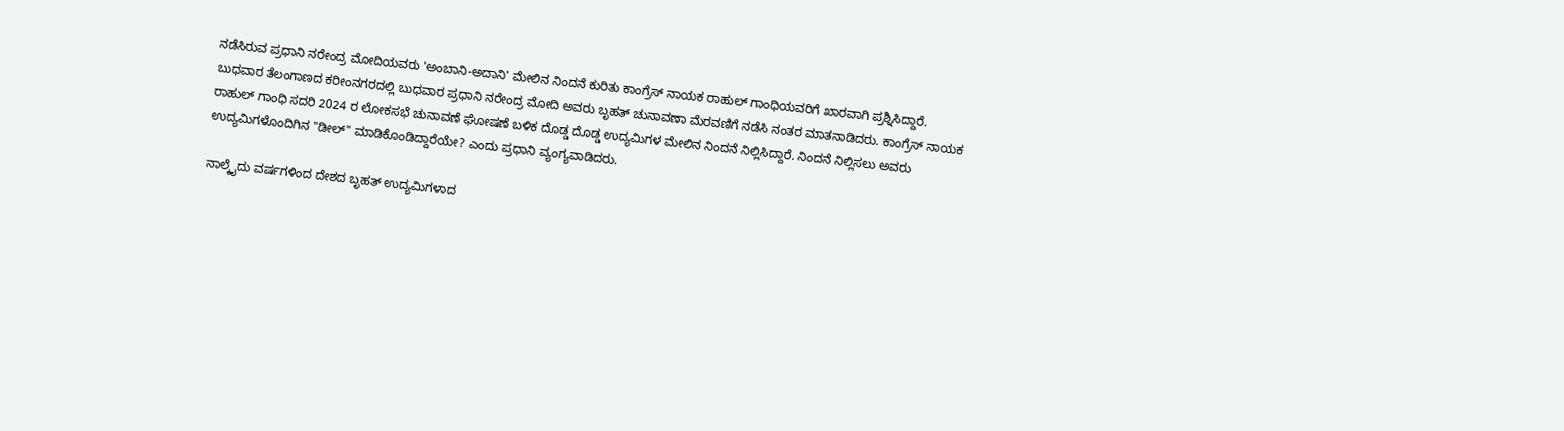ನಡೆಸಿರುವ ಪ್ರಧಾನಿ ನರೇಂದ್ರ ಮೋದಿಯವರು 'ಅಂಬಾನಿ-ಅದಾನಿ' ಮೇಲಿನ ನಿಂದನೆ ಕುರಿತು ಕಾಂಗ್ರೆಸ್ ನಾಯಕ ರಾಹುಲ್ ಗಾಂಧಿಯವರಿಗೆ ಖಾರವಾಗಿ ಪ್ರಶ್ನಿಸಿದ್ದಾರೆ.
ಬುಧವಾರ ತೆಲಂಗಾಣದ ಕರೀಂನಗರದಲ್ಲಿ ಬುಧವಾರ ಪ್ರಧಾನಿ ನರೇಂದ್ರ ಮೋದಿ ಅವರು ಬೃಹತ್ ಚುನಾವಣಾ ಮೆರವಣಿಗೆ ನಡೆಸಿ ನಂತರ ಮಾತನಾಡಿದರು. ಕಾಂಗ್ರೆಸ್ ನಾಯಕ ರಾಹುಲ್ ಗಾಂಧಿ ಸದರಿ 2024 ರ ಲೋಕಸಭೆ ಚುನಾವಣೆ ಘೋಷಣೆ ಬಳಿಕ ದೊಡ್ಡ ದೊಡ್ಡ ಉದ್ಯಮಿಗಳ ಮೇಲಿನ ನಿಂದನೆ ನಿಲ್ಲಿಸಿದ್ದಾರೆ. ನಿಂದನೆ ನಿಲ್ಲಿಸಲು ಅವರು ಉದ್ಯಮಿಗಳೊಂದಿಗಿನ "ಡೀಲ್" ಮಾಡಿಕೊಂಡಿದ್ದಾರೆಯೇ? ಎಂದು ಪ್ರಧಾನಿ ವ್ಯಂಗ್ಯವಾಡಿದರು.

ನಾಲ್ಕೈದು ವರ್ಷಗಳಿಂದ ದೇಶದ ಬೃಹತ್ ಉದ್ಯಮಿಗಳಾದ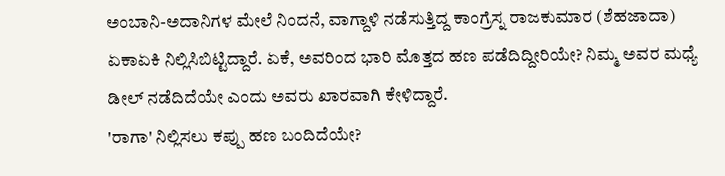ಅಂಬಾನಿ-ಅದಾನಿಗಳ ಮೇಲೆ ನಿಂದನೆ, ವಾಗ್ದಾಳಿ ನಡೆಸುತ್ತಿದ್ದ ಕಾಂಗ್ರೆಸ್ನ ರಾಜಕುಮಾರ (ಶೆಹಜಾದಾ) ಏಕಾಏಕಿ ನಿಲ್ಲಿಸಿಬಿಟ್ಟಿದ್ದಾರೆ. ಏಕೆ, ಅವರಿಂದ ಭಾರಿ ಮೊತ್ತದ ಹಣ ಪಡೆದಿದ್ದೀರಿಯೇ? ನಿಮ್ಮ ಅವರ ಮಧ್ಯೆ ಡೀಲ್ ನಡೆದಿದೆಯೇ ಎಂದು ಅವರು ಖಾರವಾಗಿ ಕೇಳಿದ್ದಾರೆ.
'ರಾಗಾ' ನಿಲ್ಲಿಸಲು ಕಪ್ಪು ಹಣ ಬಂದಿದೆಯೇ?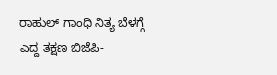ರಾಹುಲ್ ಗಾಂಧಿ ನಿತ್ಯ ಬೆಳಗ್ಗೆ ಎದ್ದ ತಕ್ಷಣ ಬಿಜೆಪಿ-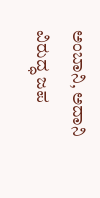ಅಂಬಾನಿ, ಅದಾನಿ ವಿರುದ್ಧ ಜಪ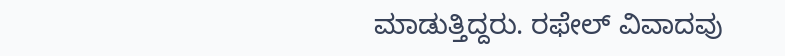ಮಾಡುತ್ತಿದ್ದರು. ರಫೇಲ್ ವಿವಾದವು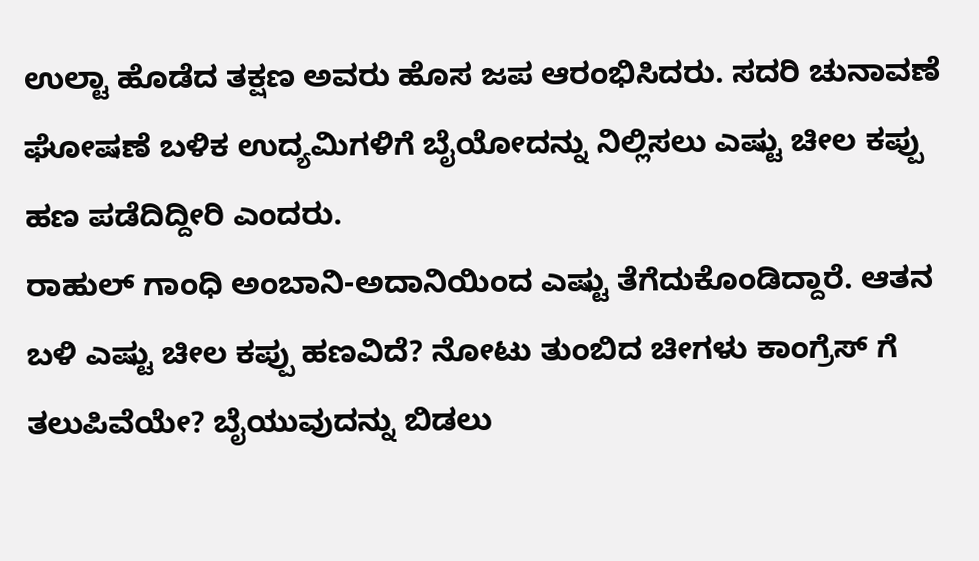ಉಲ್ಟಾ ಹೊಡೆದ ತಕ್ಷಣ ಅವರು ಹೊಸ ಜಪ ಆರಂಭಿಸಿದರು. ಸದರಿ ಚುನಾವಣೆ ಘೋಷಣೆ ಬಳಿಕ ಉದ್ಯಮಿಗಳಿಗೆ ಬೈಯೋದನ್ನು ನಿಲ್ಲಿಸಲು ಎಷ್ಟು ಚೀಲ ಕಪ್ಪು ಹಣ ಪಡೆದಿದ್ದೀರಿ ಎಂದರು.
ರಾಹುಲ್ ಗಾಂಧಿ ಅಂಬಾನಿ-ಅದಾನಿಯಿಂದ ಎಷ್ಟು ತೆಗೆದುಕೊಂಡಿದ್ದಾರೆ. ಆತನ ಬಳಿ ಎಷ್ಟು ಚೀಲ ಕಪ್ಪು ಹಣವಿದೆ? ನೋಟು ತುಂಬಿದ ಚೀಗಳು ಕಾಂಗ್ರೆಸ್ ಗೆ ತಲುಪಿವೆಯೇ? ಬೈಯುವುದನ್ನು ಬಿಡಲು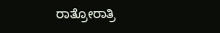ರಾತ್ರೋರಾತ್ರಿ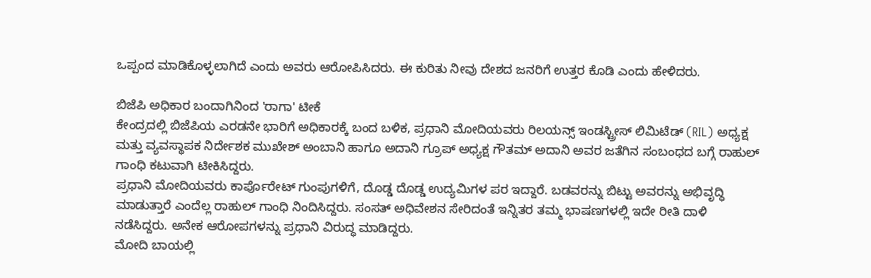ಒಪ್ಪಂದ ಮಾಡಿಕೊಳ್ಳಲಾಗಿದೆ ಎಂದು ಅವರು ಆರೋಪಿಸಿದರು. ಈ ಕುರಿತು ನೀವು ದೇಶದ ಜನರಿಗೆ ಉತ್ತರ ಕೊಡಿ ಎಂದು ಹೇಳಿದರು.

ಬಿಜೆಪಿ ಅಧಿಕಾರ ಬಂದಾಗಿನಿಂದ 'ರಾಗಾ' ಟೀಕೆ
ಕೇಂದ್ರದಲ್ಲಿ ಬಿಜೆಪಿಯ ಎರಡನೇ ಭಾರಿಗೆ ಅಧಿಕಾರಕ್ಕೆ ಬಂದ ಬಳಿಕ, ಪ್ರಧಾನಿ ಮೋದಿಯವರು ರಿಲಯನ್ಸ್ ಇಂಡಸ್ಟ್ರೀಸ್ ಲಿಮಿಟೆಡ್ (RIL) ಅಧ್ಯಕ್ಷ ಮತ್ತು ವ್ಯವಸ್ಥಾಪಕ ನಿರ್ದೇಶಕ ಮುಖೇಶ್ ಅಂಬಾನಿ ಹಾಗೂ ಅದಾನಿ ಗ್ರೂಪ್ ಅಧ್ಯಕ್ಷ ಗೌತಮ್ ಅದಾನಿ ಅವರ ಜತೆಗಿನ ಸಂಬಂಧದ ಬಗ್ಗೆ ರಾಹುಲ್ ಗಾಂಧಿ ಕಟುವಾಗಿ ಟೀಕಿಸಿದ್ದರು.
ಪ್ರಧಾನಿ ಮೋದಿಯವರು ಕಾರ್ಪೊರೇಟ್ ಗುಂಪುಗಳಿಗೆ, ದೊಡ್ಡ ದೊಡ್ಡ ಉದ್ಯಮಿಗಳ ಪರ ಇದ್ದಾರೆ. ಬಡವರನ್ನು ಬಿಟ್ಟು ಅವರನ್ನು ಅಭಿವೃದ್ಧಿ ಮಾಡುತ್ತಾರೆ ಎಂದೆಲ್ಲ ರಾಹುಲ್ ಗಾಂಧಿ ನಿಂದಿಸಿದ್ದರು. ಸಂಸತ್ ಅಧಿವೇಶನ ಸೇರಿದಂತೆ ಇನ್ನಿತರ ತಮ್ಮ ಭಾಷಣಗಳಲ್ಲಿ ಇದೇ ರೀತಿ ದಾಳಿ ನಡೆಸಿದ್ದರು. ಅನೇಕ ಆರೋಪಗಳನ್ನು ಪ್ರಧಾನಿ ವಿರುದ್ಧ ಮಾಡಿದ್ದರು.
ಮೋದಿ ಬಾಯಲ್ಲಿ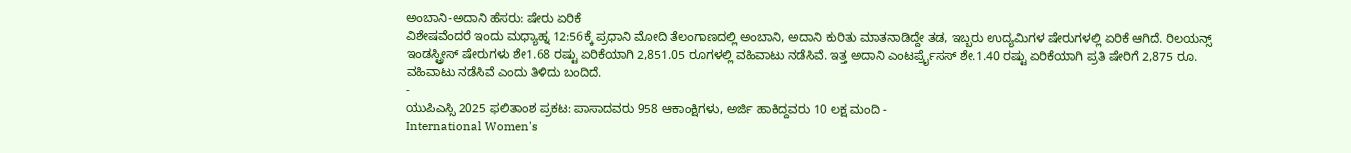ಅಂಬಾನಿ-ಅದಾನಿ ಹೆಸರು: ಷೇರು ಏರಿಕೆ
ವಿಶೇಷವೆಂದರೆ ಇಂದು ಮಧ್ಯಾಹ್ನ 12:56ಕ್ಕೆ ಪ್ರಧಾನಿ ಮೋದಿ ತೆಲಂಗಾಣದಲ್ಲಿ ಅಂಬಾನಿ, ಅದಾನಿ ಕುರಿತು ಮಾತನಾಡಿದ್ದೇ ತಡ, ಇಬ್ಬರು ಉದ್ಯಮಿಗಳ ಷೇರುಗಳಲ್ಲಿ ಏರಿಕೆ ಆಗಿದೆ. ರಿಲಯನ್ಸ್ ಇಂಡಸ್ಟ್ರೀಸ್ ಷೇರುಗಳು ಶೇ1.68 ರಷ್ಟು ಏರಿಕೆಯಾಗಿ 2,851.05 ರೂಗಳಲ್ಲಿ ವಹಿವಾಟು ನಡೆಸಿವೆ. ಇತ್ತ ಅದಾನಿ ಎಂಟರ್ಪ್ರೈಸಸ್ ಶೇ.1.40 ರಷ್ಟು ಏರಿಕೆಯಾಗಿ ಪ್ರತಿ ಷೇರಿಗೆ 2,875 ರೂ. ವಹಿವಾಟು ನಡೆಸಿವೆ ಎಂದು ತಿಳಿದು ಬಂದಿದೆ.
-
ಯುಪಿಎಸ್ಸಿ 2025 ಫಲಿತಾಂಶ ಪ್ರಕಟ: ಪಾಸಾದವರು 958 ಆಕಾಂಕ್ಷಿಗಳು, ಅರ್ಜಿ ಹಾಕಿದ್ದವರು 10 ಲಕ್ಷ ಮಂದಿ -
International Women's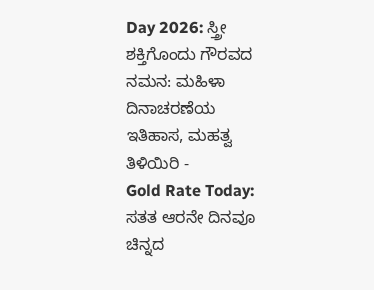Day 2026: ಸ್ತ್ರೀ ಶಕ್ತಿಗೊಂದು ಗೌರವದ ನಮನ: ಮಹಿಳಾ ದಿನಾಚರಣೆಯ ಇತಿಹಾಸ, ಮಹತ್ವ ತಿಳಿಯಿರಿ -
Gold Rate Today: ಸತತ ಆರನೇ ದಿನವೂ ಚಿನ್ನದ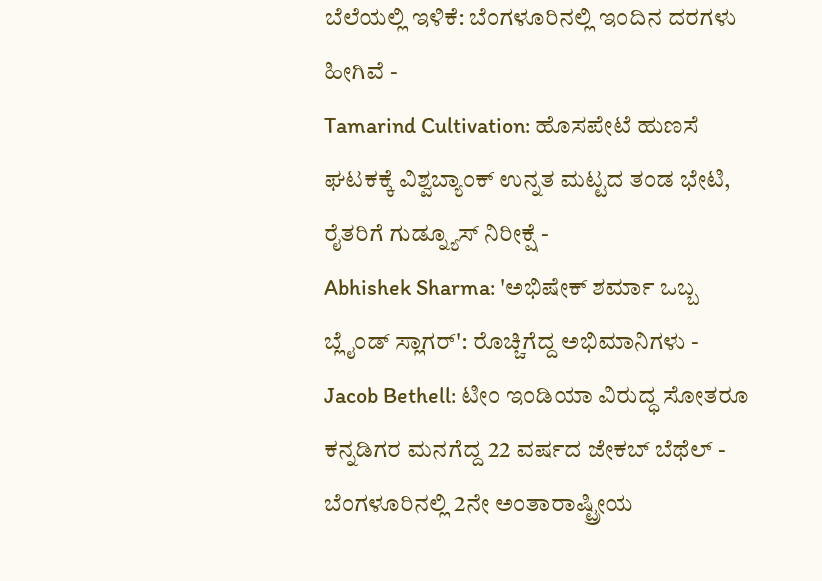ಬೆಲೆಯಲ್ಲಿ ಇಳಿಕೆ: ಬೆಂಗಳೂರಿನಲ್ಲಿ ಇಂದಿನ ದರಗಳು ಹೀಗಿವೆ -
Tamarind Cultivation: ಹೊಸಪೇಟೆ ಹುಣಸೆ ಘಟಕಕ್ಕೆ ವಿಶ್ವಬ್ಯಾಂಕ್ ಉನ್ನತ ಮಟ್ಟದ ತಂಡ ಭೇಟಿ, ರೈತರಿಗೆ ಗುಡ್ನ್ಯೂಸ್ ನಿರೀಕ್ಷೆ -
Abhishek Sharma: 'ಅಭಿಷೇಕ್ ಶರ್ಮಾ ಒಬ್ಬ ಬ್ಲೈಂಡ್ ಸ್ಲಾಗರ್': ರೊಚ್ಚಿಗೆದ್ದ ಅಭಿಮಾನಿಗಳು -
Jacob Bethell: ಟೀಂ ಇಂಡಿಯಾ ವಿರುದ್ಧ ಸೋತರೂ ಕನ್ನಡಿಗರ ಮನಗೆದ್ದ 22 ವರ್ಷದ ಜೇಕಬ್ ಬೆಥೆಲ್ -
ಬೆಂಗಳೂರಿನಲ್ಲಿ 2ನೇ ಅಂತಾರಾಷ್ಟ್ರೀಯ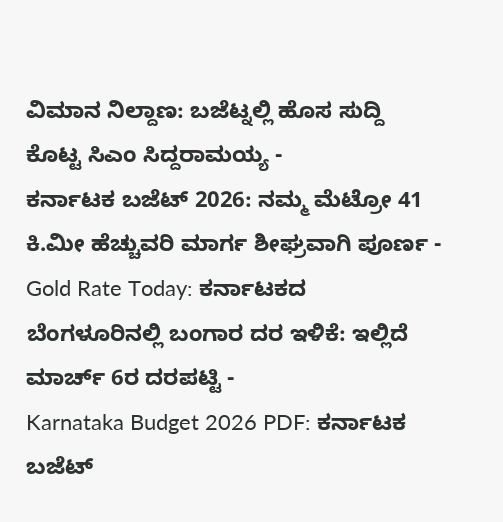ವಿಮಾನ ನಿಲ್ದಾಣ: ಬಜೆಟ್ನಲ್ಲಿ ಹೊಸ ಸುದ್ದಿ ಕೊಟ್ಟ ಸಿಎಂ ಸಿದ್ದರಾಮಯ್ಯ -
ಕರ್ನಾಟಕ ಬಜೆಟ್ 2026: ನಮ್ಮ ಮೆಟ್ರೋ 41 ಕಿ.ಮೀ ಹೆಚ್ಚುವರಿ ಮಾರ್ಗ ಶೀಘ್ರವಾಗಿ ಪೂರ್ಣ -
Gold Rate Today: ಕರ್ನಾಟಕದ ಬೆಂಗಳೂರಿನಲ್ಲಿ ಬಂಗಾರ ದರ ಇಳಿಕೆ: ಇಲ್ಲಿದೆ ಮಾರ್ಚ್ 6ರ ದರಪಟ್ಟಿ -
Karnataka Budget 2026 PDF: ಕರ್ನಾಟಕ ಬಜೆಟ್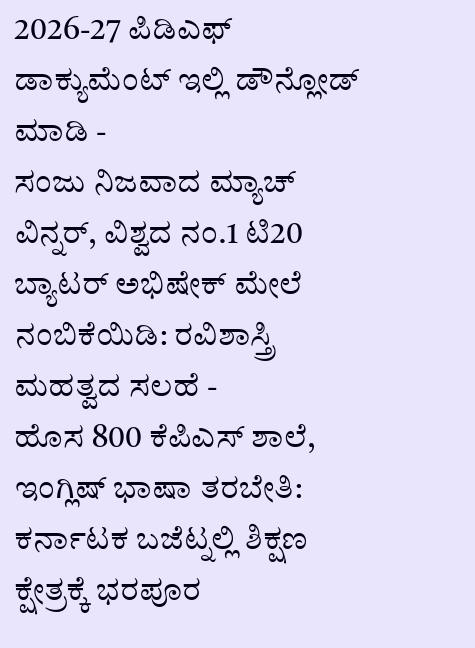2026-27 ಪಿಡಿಎಫ್ ಡಾಕ್ಯುಮೆಂಟ್ ಇಲ್ಲಿ ಡೌನ್ಲೋಡ್ ಮಾಡಿ -
ಸಂಜು ನಿಜವಾದ ಮ್ಯಾಚ್ ವಿನ್ನರ್, ವಿಶ್ವದ ನಂ.1 ಟಿ20 ಬ್ಯಾಟರ್ ಅಭಿಷೇಕ್ ಮೇಲೆ ನಂಬಿಕೆಯಿಡಿ: ರವಿಶಾಸ್ತ್ರಿ ಮಹತ್ವದ ಸಲಹೆ -
ಹೊಸ 800 ಕೆಪಿಎಸ್ ಶಾಲೆ, ಇಂಗ್ಲಿಷ್ ಭಾಷಾ ತರಬೇತಿ: ಕರ್ನಾಟಕ ಬಜೆಟ್ನಲ್ಲಿ ಶಿಕ್ಷಣ ಕ್ಷೇತ್ರಕ್ಕೆ ಭರಪೂರ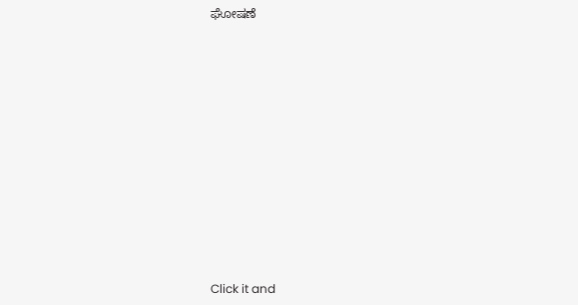ಘೋಷಣೆ












Click it and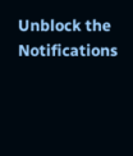Unblock the Notifications